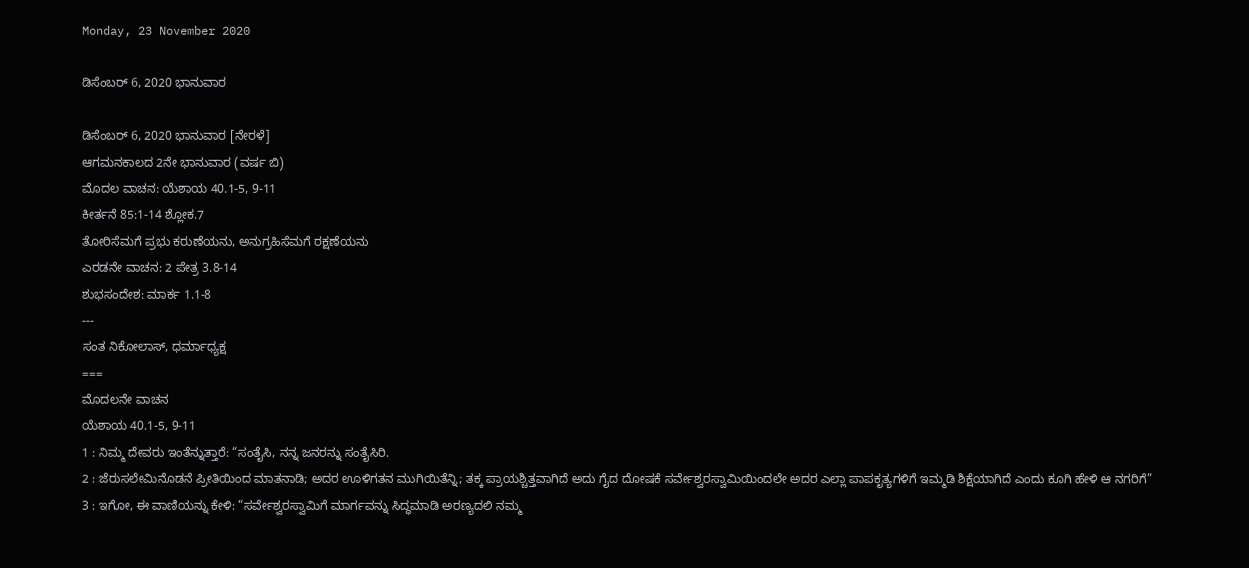Monday, 23 November 2020

ಡಿಸೆಂಬರ್ 6, 2020 ಭಾನುವಾರ

ಡಿಸೆಂಬರ್ 6, 2020 ಭಾನುವಾರ [ನೇರಳೆ]
ಆಗಮನಕಾಲದ 2ನೇ ಭಾನುವಾರ (ವರ್ಷ ಬಿ)
ಮೊದಲ ವಾಚನ: ಯೆಶಾಯ 40.1-5, 9-11
ಕೀರ್ತನೆ 85:1-14 ಶ್ಲೋಕ.7
ತೋರಿಸೆಮಗೆ ಪ್ರಭು ಕರುಣೆಯನು, ಅನುಗ್ರಹಿಸೆಮಗೆ ರಕ್ಷಣೆಯನು
ಎರಡನೇ ವಾಚನ: 2 ಪೇತ್ರ 3.8-14
ಶುಭಸಂದೇಶ: ಮಾರ್ಕ 1.1-8
---
ಸಂತ ನಿಕೋಲಾಸ್, ಧರ್ಮಾಧ್ಯಕ್ಷ
===
ಮೊದಲನೇ ವಾಚನ
ಯೆಶಾಯ 40.1-5, 9-11
1 : ನಿಮ್ಮ ದೇವರು ಇಂತೆನ್ನುತ್ತಾರೆ: “ಸಂತೈಸಿ, ನನ್ನ ಜನರನ್ನು ಸಂತೈಸಿರಿ.
2 : ಜೆರುಸಲೇಮಿನೊಡನೆ ಪ್ರೀತಿಯಿಂದ ಮಾತನಾಡಿ; ಅದರ ಊಳಿಗತನ ಮುಗಿಯಿತೆನ್ನಿ; ತಕ್ಕ ಪ್ರಾಯಶ್ಚಿತ್ತವಾಗಿದೆ ಅದು ಗೈದ ದೋಷಕೆ ಸರ್ವೇಶ್ವರಸ್ವಾಮಿಯಿಂದಲೇ ಅದರ ಎಲ್ಲಾ ಪಾಪಕೃತ್ಯಗಳಿಗೆ ಇಮ್ಮಡಿ ಶಿಕ್ಷೆಯಾಗಿದೆ ಎಂದು ಕೂಗಿ ಹೇಳಿ ಆ ನಗರಿಗೆ”
3 : ಇಗೋ, ಈ ವಾಣಿಯನ್ನು ಕೇಳಿ: “ಸರ್ವೇಶ್ವರಸ್ವಾಮಿಗೆ ಮಾರ್ಗವನ್ನು ಸಿದ್ಧಮಾಡಿ ಅರಣ್ಯದಲಿ ನಮ್ಮ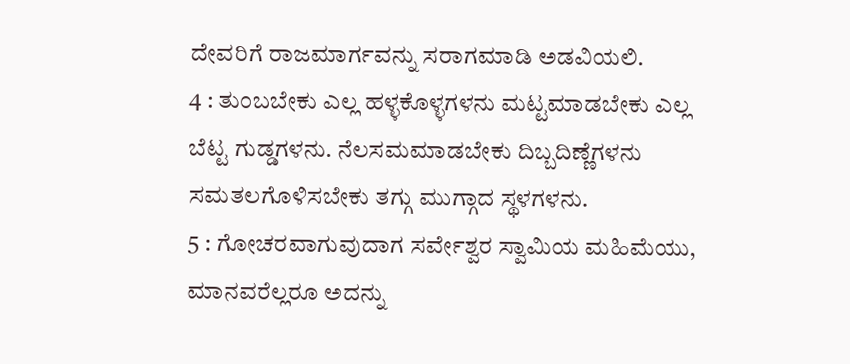ದೇವರಿಗೆ ರಾಜಮಾರ್ಗವನ್ನು ಸರಾಗಮಾಡಿ ಅಡವಿಯಲಿ.
4 : ತುಂಬಬೇಕು ಎಲ್ಲ ಹಳ್ಳಕೊಳ್ಳಗಳನು ಮಟ್ಟಮಾಡಬೇಕು ಎಲ್ಲ ಬೆಟ್ಟ ಗುಡ್ಡಗಳನು. ನೆಲಸಮಮಾಡಬೇಕು ದಿಬ್ಬದಿಣ್ಣೆಗಳನು ಸಮತಲಗೊಳಿಸಬೇಕು ತಗ್ಗು ಮುಗ್ಗಾದ ಸ್ಥಳಗಳನು.
5 : ಗೋಚರವಾಗುವುದಾಗ ಸರ್ವೇಶ್ವರ ಸ್ವಾಮಿಯ ಮಹಿಮೆಯು, ಮಾನವರೆಲ್ಲರೂ ಅದನ್ನು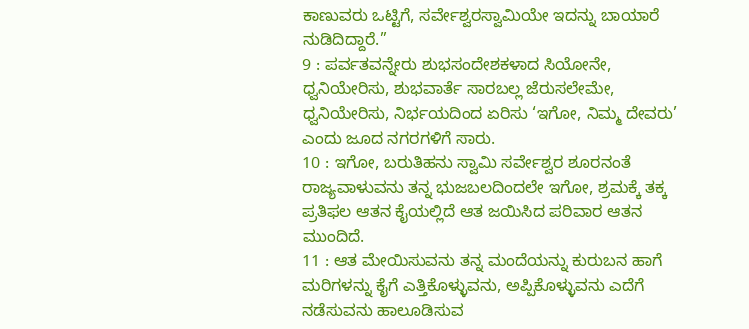ಕಾಣುವರು ಒಟ್ಟಿಗೆ, ಸರ್ವೇಶ್ವರಸ್ವಾಮಿಯೇ ಇದನ್ನು ಬಾಯಾರೆ ನುಡಿದಿದ್ದಾರೆ.”
9 : ಪರ್ವತವನ್ನೇರು ಶುಭಸಂದೇಶಕಳಾದ ಸಿಯೋನೇ, ಧ್ವನಿಯೇರಿಸು, ಶುಭವಾರ್ತೆ ಸಾರಬಲ್ಲ ಜೆರುಸಲೇಮೇ, ಧ್ವನಿಯೇರಿಸು, ನಿರ್ಭಯದಿಂದ ಏರಿಸು ‘ಇಗೋ, ನಿಮ್ಮ ದೇವರು’ ಎಂದು ಜೂದ ನಗರಗಳಿಗೆ ಸಾರು.
10 : ಇಗೋ, ಬರುತಿಹನು ಸ್ವಾಮಿ ಸರ್ವೇಶ್ವರ ಶೂರನಂತೆ ರಾಜ್ಯವಾಳುವನು ತನ್ನ ಭುಜಬಲದಿಂದಲೇ ಇಗೋ, ಶ್ರಮಕ್ಕೆ ತಕ್ಕ ಪ್ರತಿಫಲ ಆತನ ಕೈಯಲ್ಲಿದೆ ಆತ ಜಯಿಸಿದ ಪರಿವಾರ ಆತನ ಮುಂದಿದೆ.
11 : ಆತ ಮೇಯಿಸುವನು ತನ್ನ ಮಂದೆಯನ್ನು ಕುರುಬನ ಹಾಗೆ ಮರಿಗಳನ್ನು ಕೈಗೆ ಎತ್ತಿಕೊಳ್ಳುವನು, ಅಪ್ಪಿಕೊಳ್ಳುವನು ಎದೆಗೆ ನಡೆಸುವನು ಹಾಲೂಡಿಸುವ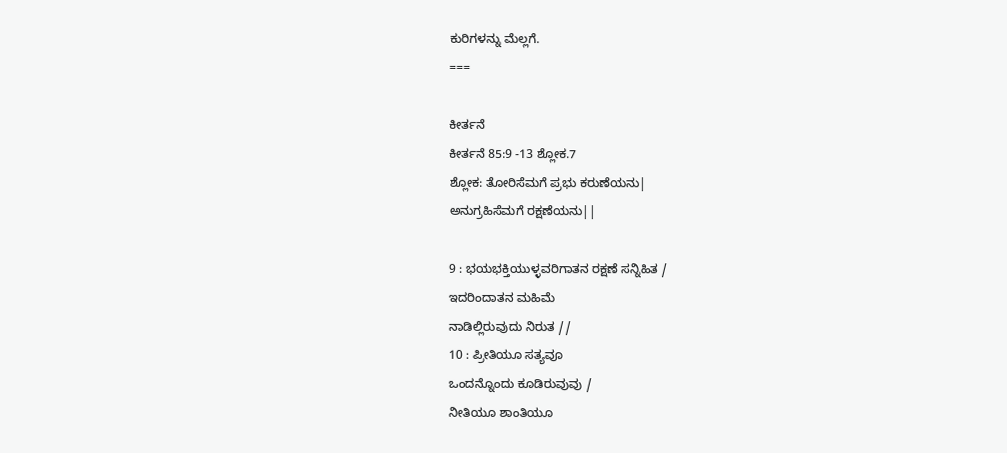ಕುರಿಗಳನ್ನು ಮೆಲ್ಲಗೆ.
===

ಕೀರ್ತನೆ
ಕೀರ್ತನೆ 85:9 -13 ಶ್ಲೋಕ.7
ಶ್ಲೋಕ: ತೋರಿಸೆಮಗೆ ಪ್ರಭು ಕರುಣೆಯನು|
ಅನುಗ್ರಹಿಸೆಮಗೆ ರಕ್ಷಣೆಯನು||

9 : ಭಯಭಕ್ತಿಯುಳ್ಳವರಿಗಾತನ ರಕ್ಷಣೆ ಸನ್ನಿಹಿತ /
ಇದರಿಂದಾತನ ಮಹಿಮೆ
ನಾಡಿಲ್ಲಿರುವುದು ನಿರುತ //
10 : ಪ್ರೀತಿಯೂ ಸತ್ಯವೂ
ಒಂದನ್ನೊಂದು ಕೂಡಿರುವುವು /
ನೀತಿಯೂ ಶಾಂತಿಯೂ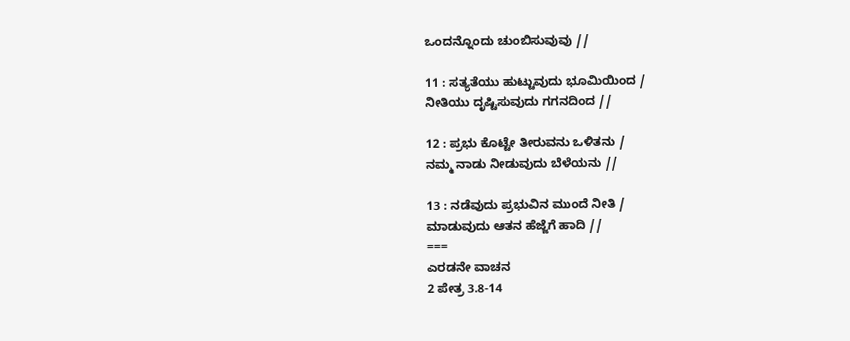ಒಂದನ್ನೊಂದು ಚುಂಬಿಸುವುವು //

11 : ಸತ್ಯತೆಯು ಹುಟ್ಟುವುದು ಭೂಮಿಯಿಂದ /
ನೀತಿಯು ದೃಷ್ಟಿಸುವುದು ಗಗನದಿಂದ //

12 : ಪ್ರಭು ಕೊಟ್ಟೇ ತೀರುವನು ಒಳಿತನು /
ನಮ್ಮ ನಾಡು ನೀಡುವುದು ಬೆಳೆಯನು //

13 : ನಡೆವುದು ಪ್ರಭುವಿನ ಮುಂದೆ ನೀತಿ /
ಮಾಡುವುದು ಆತನ ಹೆಜ್ಜೆಗೆ ಹಾದಿ //
===
ಎರಡನೇ ವಾಚನ
2 ಪೇತ್ರ 3.8-14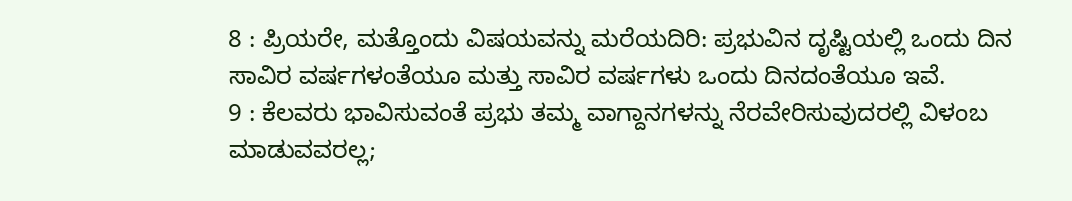8 : ಪ್ರಿಯರೇ, ಮತ್ತೊಂದು ವಿಷಯವನ್ನು ಮರೆಯದಿರಿ: ಪ್ರಭುವಿನ ದೃಷ್ಟಿಯಲ್ಲಿ ಒಂದು ದಿನ ಸಾವಿರ ವರ್ಷಗಳಂತೆಯೂ ಮತ್ತು ಸಾವಿರ ವರ್ಷಗಳು ಒಂದು ದಿನದಂತೆಯೂ ಇವೆ.
9 : ಕೆಲವರು ಭಾವಿಸುವಂತೆ ಪ್ರಭು ತಮ್ಮ ವಾಗ್ದಾನಗಳನ್ನು ನೆರವೇರಿಸುವುದರಲ್ಲಿ ವಿಳಂಬ ಮಾಡುವವರಲ್ಲ;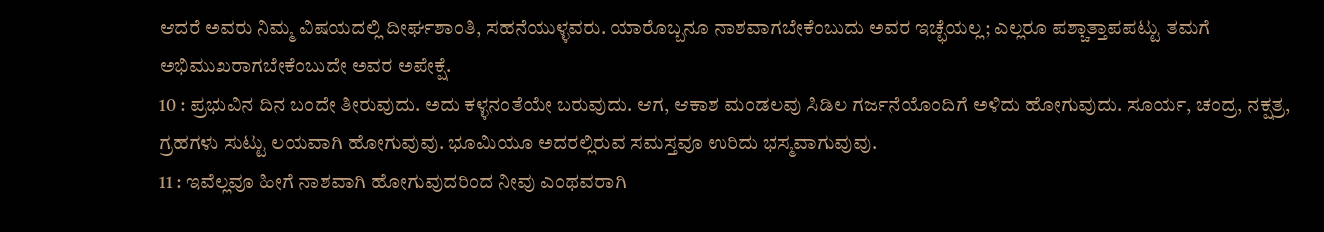ಆದರೆ ಅವರು ನಿಮ್ಮ ವಿಷಯದಲ್ಲಿ ದೀರ್ಘಶಾಂತಿ, ಸಹನೆಯುಳ್ಳವರು. ಯಾರೊಬ್ಬನೂ ನಾಶವಾಗಬೇಕೆಂಬುದು ಅವರ ಇಚ್ಛೆಯಲ್ಲ; ಎಲ್ಲರೂ ಪಶ್ಚಾತ್ತಾಪಪಟ್ಟು ತಮಗೆ ಅಭಿಮುಖರಾಗಬೇಕೆಂಬುದೇ ಅವರ ಅಪೇಕ್ಷೆ.
10 : ಪ್ರಭುವಿನ ದಿನ ಬಂದೇ ತೀರುವುದು. ಅದು ಕಳ್ಳನಂತೆಯೇ ಬರುವುದು. ಆಗ, ಆಕಾಶ ಮಂಡಲವು ಸಿಡಿಲ ಗರ್ಜನೆಯೊಂದಿಗೆ ಅಳಿದು ಹೋಗುವುದು. ಸೂರ್ಯ, ಚಂದ್ರ, ನಕ್ಷತ್ರ, ಗ್ರಹಗಳು ಸುಟ್ಟು ಲಯವಾಗಿ ಹೋಗುವುವು. ಭೂಮಿಯೂ ಅದರಲ್ಲಿರುವ ಸಮಸ್ತವೂ ಉರಿದು ಭಸ್ಮವಾಗುವುವು.
11 : ಇವೆಲ್ಲವೂ ಹೀಗೆ ನಾಶವಾಗಿ ಹೋಗುವುದರಿಂದ ನೀವು ಎಂಥವರಾಗಿ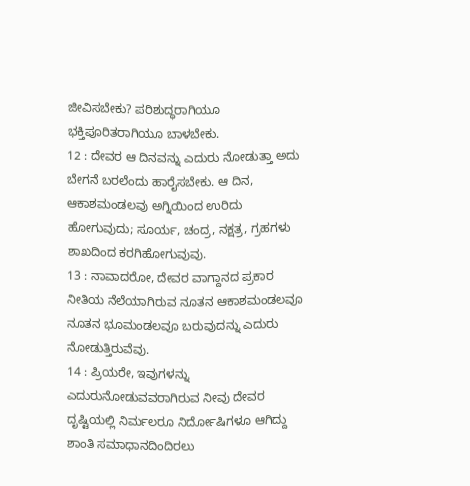ಜೀವಿಸಬೇಕು? ಪರಿಶುದ್ಧರಾಗಿಯೂ ಭಕ್ತಿಪೂರಿತರಾಗಿಯೂ ಬಾಳಬೇಕು.
12 : ದೇವರ ಆ ದಿನವನ್ನು ಎದುರು ನೋಡುತ್ತಾ ಅದು ಬೇಗನೆ ಬರಲೆಂದು ಹಾರೈಸಬೇಕು. ಆ ದಿನ, ಆಕಾಶಮಂಡಲವು ಅಗ್ನಿಯಿಂದ ಉರಿದು ಹೋಗುವುದು; ಸೂರ್ಯ, ಚಂದ್ರ, ನಕ್ಷತ್ರ, ಗ್ರಹಗಳು ಶಾಖದಿಂದ ಕರಗಿಹೋಗುವುವು.
13 : ನಾವಾದರೋ, ದೇವರ ವಾಗ್ದಾನದ ಪ್ರಕಾರ ನೀತಿಯ ನೆಲೆಯಾಗಿರುವ ನೂತನ ಆಕಾಶಮಂಡಲವೂ ನೂತನ ಭೂಮಂಡಲವೂ ಬರುವುದನ್ನು ಎದುರು ನೋಡುತ್ತಿರುವೆವು.
14 : ಪ್ರಿಯರೇ, ಇವುಗಳನ್ನು ಎದುರುನೋಡುವವರಾಗಿರುವ ನೀವು ದೇವರ ದೃಷ್ಟಿಯಲ್ಲಿ ನಿರ್ಮಲರೂ ನಿರ್ದೋಷಿಗಳೂ ಆಗಿದ್ದು ಶಾಂತಿ ಸಮಾಧಾನದಿಂದಿರಲು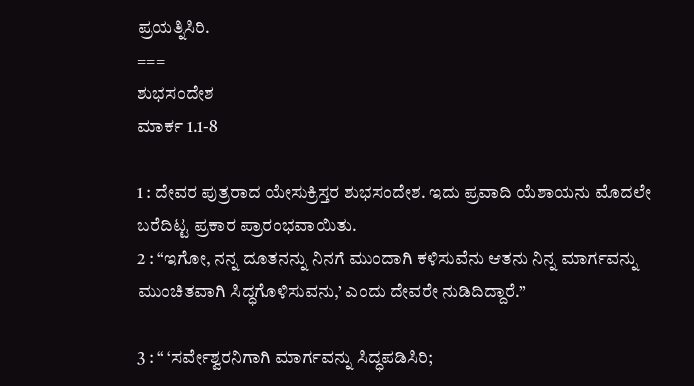ಪ್ರಯತ್ನಿಸಿರಿ.
===
ಶುಭಸಂದೇಶ
ಮಾರ್ಕ 1.1-8

1 : ದೇವರ ಪುತ್ರರಾದ ಯೇಸುಕ್ರಿಸ್ತರ ಶುಭಸಂದೇಶ. ಇದು ಪ್ರವಾದಿ ಯೆಶಾಯನು ಮೊದಲೇ ಬರೆದಿಟ್ಟ ಪ್ರಕಾರ ಪ್ರಾರಂಭವಾಯಿತು.
2 : “ಇಗೋ, ನನ್ನ ದೂತನನ್ನು ನಿನಗೆ ಮುಂದಾಗಿ ಕಳಿಸುವೆನು ಆತನು ನಿನ್ನ ಮಾರ್ಗವನ್ನು ಮುಂಚಿತವಾಗಿ ಸಿದ್ಧಗೊಳಿಸುವನು,’ ಎಂದು ದೇವರೇ ನುಡಿದಿದ್ದಾರೆ.”

3 : “ ‘ಸರ್ವೇಶ್ವರನಿಗಾಗಿ ಮಾರ್ಗವನ್ನು ಸಿದ್ಧಪಡಿಸಿರಿ;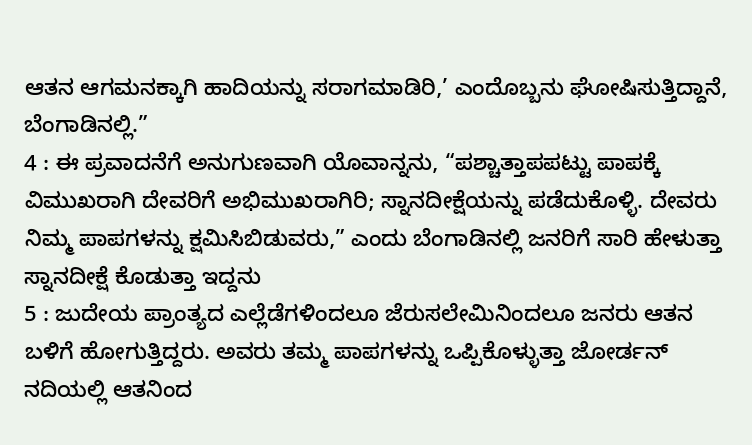ಆತನ ಆಗಮನಕ್ಕಾಗಿ ಹಾದಿಯನ್ನು ಸರಾಗಮಾಡಿರಿ,’ ಎಂದೊಬ್ಬನು ಘೋಷಿಸುತ್ತಿದ್ದಾನೆ, ಬೆಂಗಾಡಿನಲ್ಲಿ.”
4 : ಈ ಪ್ರವಾದನೆಗೆ ಅನುಗುಣವಾಗಿ ಯೊವಾನ್ನನು, “ಪಶ್ಚಾತ್ತಾಪಪಟ್ಟು ಪಾಪಕ್ಕೆ ವಿಮುಖರಾಗಿ ದೇವರಿಗೆ ಅಭಿಮುಖರಾಗಿರಿ; ಸ್ನಾನದೀಕ್ಷೆಯನ್ನು ಪಡೆದುಕೊಳ್ಳಿ. ದೇವರು ನಿಮ್ಮ ಪಾಪಗಳನ್ನು ಕ್ಷಮಿಸಿಬಿಡುವರು,” ಎಂದು ಬೆಂಗಾಡಿನಲ್ಲಿ ಜನರಿಗೆ ಸಾರಿ ಹೇಳುತ್ತಾ ಸ್ನಾನದೀಕ್ಷೆ ಕೊಡುತ್ತಾ ಇದ್ದನು
5 : ಜುದೇಯ ಪ್ರಾಂತ್ಯದ ಎಲ್ಲೆಡೆಗಳಿಂದಲೂ ಜೆರುಸಲೇಮಿನಿಂದಲೂ ಜನರು ಆತನ ಬಳಿಗೆ ಹೋಗುತ್ತಿದ್ದರು. ಅವರು ತಮ್ಮ ಪಾಪಗಳನ್ನು ಒಪ್ಪಿಕೊಳ್ಳುತ್ತಾ ಜೋರ್ಡನ್ ನದಿಯಲ್ಲಿ ಆತನಿಂದ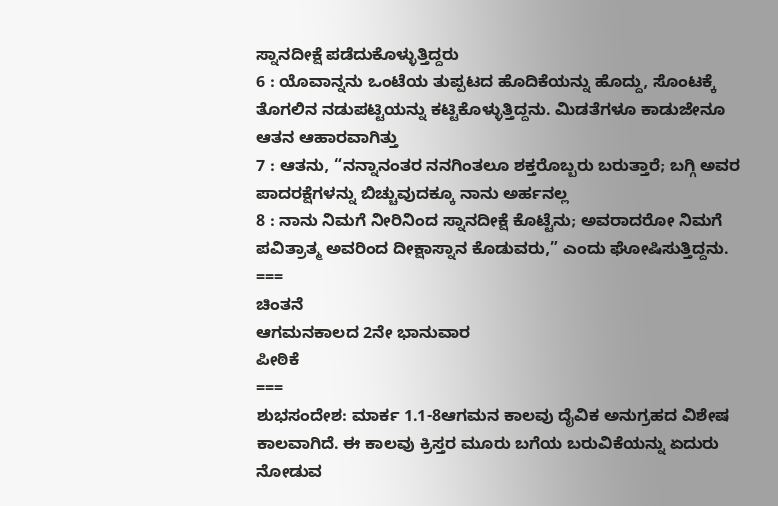ಸ್ನಾನದೀಕ್ಷೆ ಪಡೆದುಕೊಳ್ಳುತ್ತಿದ್ದರು
6 : ಯೊವಾನ್ನನು ಒಂಟೆಯ ತುಪ್ಪಟದ ಹೊದಿಕೆಯನ್ನು ಹೊದ್ದು, ಸೊಂಟಕ್ಕೆ ತೊಗಲಿನ ನಡುಪಟ್ಟಿಯನ್ನು ಕಟ್ಟಿಕೊಳ್ಳುತ್ತಿದ್ದನು. ಮಿಡತೆಗಳೂ ಕಾಡುಜೇನೂ ಆತನ ಆಹಾರವಾಗಿತ್ತು
7 : ಆತನು, “ನನ್ನಾನಂತರ ನನಗಿಂತಲೂ ಶಕ್ತರೊಬ್ಬರು ಬರುತ್ತಾರೆ; ಬಗ್ಗಿ ಅವರ ಪಾದರಕ್ಷೆಗಳನ್ನು ಬಿಚ್ಚುವುದಕ್ಕೂ ನಾನು ಅರ್ಹನಲ್ಲ
8 : ನಾನು ನಿಮಗೆ ನೀರಿನಿಂದ ಸ್ನಾನದೀಕ್ಷೆ ಕೊಟ್ಟೆನು; ಅವರಾದರೋ ನಿಮಗೆ ಪವಿತ್ರಾತ್ಮ ಅವರಿಂದ ದೀಕ್ಷಾಸ್ನಾನ ಕೊಡುವರು,” ಎಂದು ಘೋಷಿಸುತ್ತಿದ್ದನು.
===
ಚಿಂತನೆ
ಆಗಮನಕಾಲದ 2ನೇ ಭಾನುವಾರ
ಪೀಠಿಕೆ
===
ಶುಭಸಂದೇಶ: ಮಾರ್ಕ 1.1-8ಆಗಮನ ಕಾಲವು ದೈವಿಕ ಅನುಗ್ರಹದ ವಿಶೇಷ ಕಾಲವಾಗಿದೆ. ಈ ಕಾಲವು ಕ್ರಿಸ್ತರ ಮೂರು ಬಗೆಯ ಬರುವಿಕೆಯನ್ನು ಏದುರು ನೋಡುವ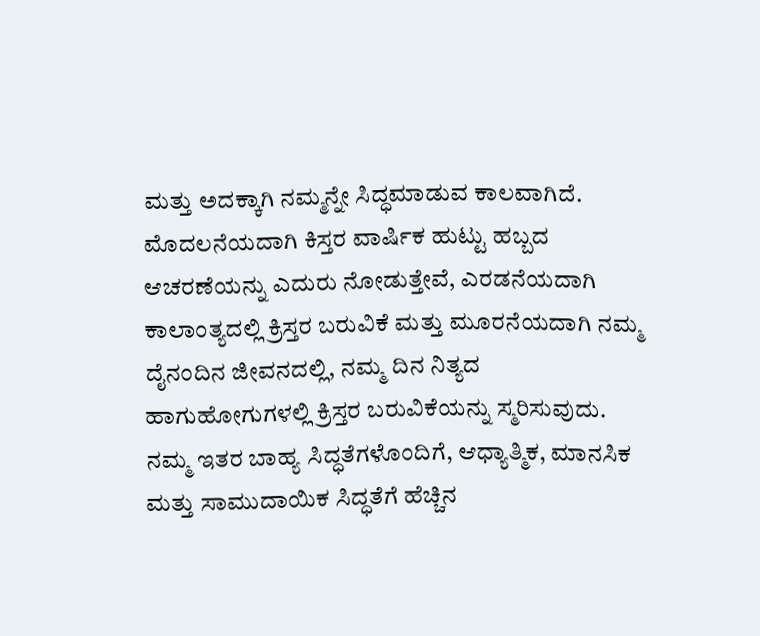ಮತ್ತು ಅದಕ್ಕಾಗಿ ನಮ್ಮನ್ನೇ ಸಿದ್ಧಮಾಡುವ ಕಾಲವಾಗಿದೆ. ಮೊದಲನೆಯದಾಗಿ ಕಿಸ್ತರ ವಾರ್ಷಿಕ ಹುಟ್ಟು ಹಬ್ಬದ ಆಚರಣೆಯನ್ನು ಎದುರು ನೋಡುತ್ತೇವೆ, ಎರಡನೆಯದಾಗಿ ಕಾಲಾಂತ್ಯದಲ್ಲಿ ಕ್ರಿಸ್ತರ ಬರುವಿಕೆ ಮತ್ತು ಮೂರನೆಯದಾಗಿ ನಮ್ಮ ದೈನಂದಿನ ಜೀವನದಲ್ಲಿ, ನಮ್ಮ ದಿನ ನಿತ್ಯದ ಹಾಗುಹೋಗುಗಳಲ್ಲಿ ಕ್ರಿಸ್ತರ ಬರುವಿಕೆಯನ್ನು ಸ್ಮರಿಸುವುದು. ನಮ್ಮ ಇತರ ಬಾಹ್ಯ ಸಿದ್ಧತೆಗಳೊಂದಿಗೆ, ಆಧ್ಯಾತ್ಮಿಕ, ಮಾನಸಿಕ ಮತ್ತು ಸಾಮುದಾಯಿಕ ಸಿದ್ಧತೆಗೆ ಹೆಚ್ಚಿನ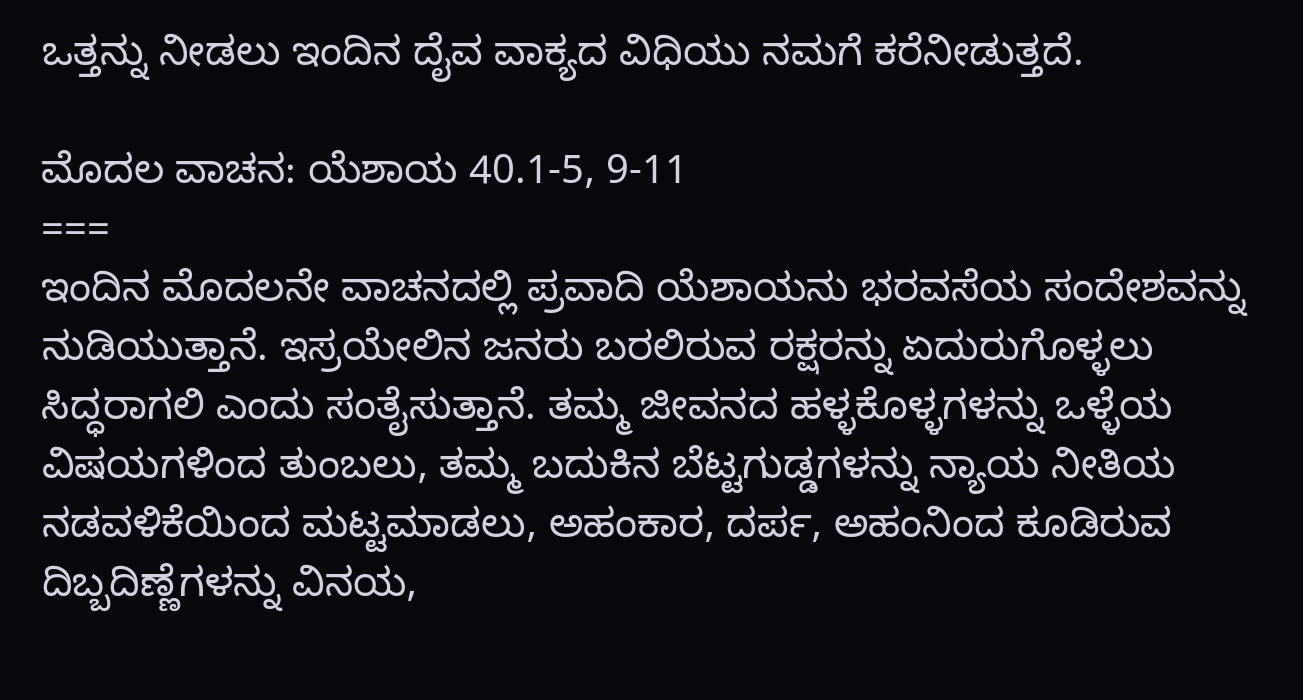ಒತ್ತನ್ನು ನೀಡಲು ಇಂದಿನ ದೈವ ವಾಕ್ಯದ ವಿಧಿಯು ನಮಗೆ ಕರೆನೀಡುತ್ತದೆ.

ಮೊದಲ ವಾಚನ: ಯೆಶಾಯ 40.1-5, 9-11
===
ಇಂದಿನ ಮೊದಲನೇ ವಾಚನದಲ್ಲಿ ಪ್ರವಾದಿ ಯೆಶಾಯನು ಭರವಸೆಯ ಸಂದೇಶವನ್ನು ನುಡಿಯುತ್ತಾನೆ. ಇಸ್ರಯೇಲಿನ ಜನರು ಬರಲಿರುವ ರಕ್ಷರನ್ನು ಏದುರುಗೊಳ್ಳಲು ಸಿದ್ಧರಾಗಲಿ ಎಂದು ಸಂತೈಸುತ್ತಾನೆ. ತಮ್ಮ ಜೀವನದ ಹಳ್ಳಕೊಳ್ಳಗಳನ್ನು ಒಳ್ಳೆಯ ವಿಷಯಗಳಿಂದ ತುಂಬಲು, ತಮ್ಮ ಬದುಕಿನ ಬೆಟ್ಟಗುಡ್ಡಗಳನ್ನು ನ್ಯಾಯ ನೀತಿಯ ನಡವಳಿಕೆಯಿಂದ ಮಟ್ಟಮಾಡಲು, ಅಹಂಕಾರ, ದರ್ಪ, ಅಹಂನಿಂದ ಕೂಡಿರುವ ದಿಬ್ಬದಿಣ್ಣೆಗಳನ್ನು ವಿನಯ,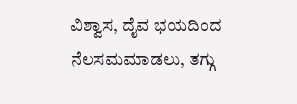ವಿಶ್ವಾಸ, ದೈವ ಭಯದಿಂದ ನೆಲಸಮಮಾಡಲು, ತಗ್ಗು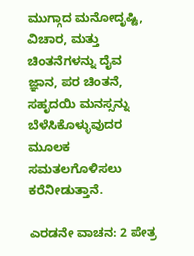ಮುಗ್ಗಾದ ಮನೋದೃಷ್ಟಿ, ವಿಚಾರ, ಮತ್ತು ಚಿಂತನೆಗಳನ್ನು ದೈವ ಜ್ಞಾನ, ಪರ ಚಿಂತನೆ, ಸಹೃದಯಿ ಮನಸ್ಸನ್ನು ಬೆಳೆಸಿಕೊಳ್ಳುವುದರ ಮೂಲಕ ಸಮತಲಗೊಳಿಸಲು ಕರೆನೀಡುತ್ತಾನೆ.

ಎರಡನೇ ವಾಚನ: 2 ಪೇತ್ರ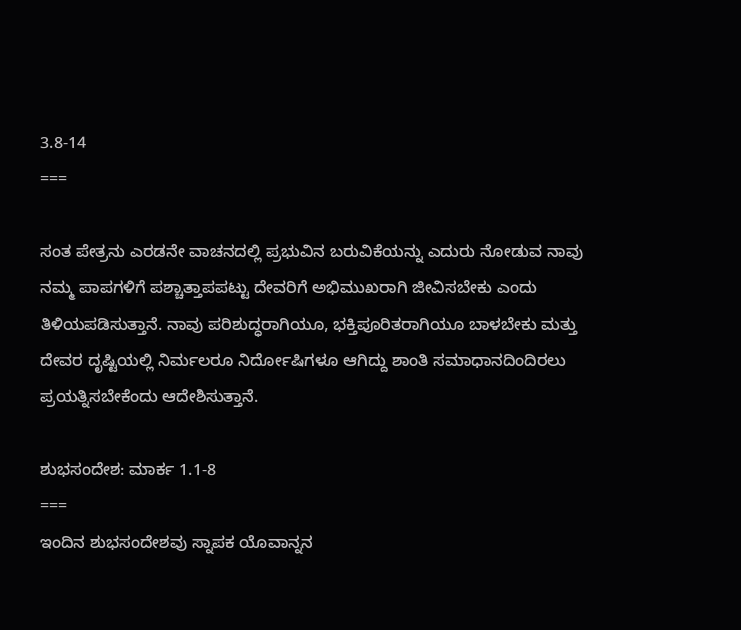3.8-14
===

ಸಂತ ಪೇತ್ರನು ಎರಡನೇ ವಾಚನದಲ್ಲಿ ಪ್ರಭುವಿನ ಬರುವಿಕೆಯನ್ನು ಎದುರು ನೋಡುವ ನಾವು ನಮ್ಮ ಪಾಪಗಳಿಗೆ ಪಶ್ಚಾತ್ತಾಪಪಟ್ಟು ದೇವರಿಗೆ ಅಭಿಮುಖರಾಗಿ ಜೀವಿಸಬೇಕು ಎಂದು ತಿಳಿಯಪಡಿಸುತ್ತಾನೆ. ನಾವು ಪರಿಶುದ್ಧರಾಗಿಯೂ, ಭಕ್ತಿಪೂರಿತರಾಗಿಯೂ ಬಾಳಬೇಕು ಮತ್ತು ದೇವರ ದೃಷ್ಟಿಯಲ್ಲಿ ನಿರ್ಮಲರೂ ನಿರ್ದೋಷಿಗಳೂ ಆಗಿದ್ದು ಶಾಂತಿ ಸಮಾಧಾನದಿಂದಿರಲು ಪ್ರಯತ್ನಿಸಬೇಕೆಂದು ಆದೇಶಿಸುತ್ತಾನೆ.

ಶುಭಸಂದೇಶ: ಮಾರ್ಕ 1.1-8
===
ಇಂದಿನ ಶುಭಸಂದೇಶವು ಸ್ನಾಪಕ ಯೊವಾನ್ನನ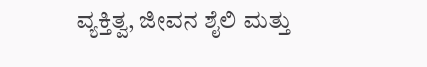ವ್ಯಕ್ತಿತ್ವ, ಜೀವನ ಶೈಲಿ ಮತ್ತು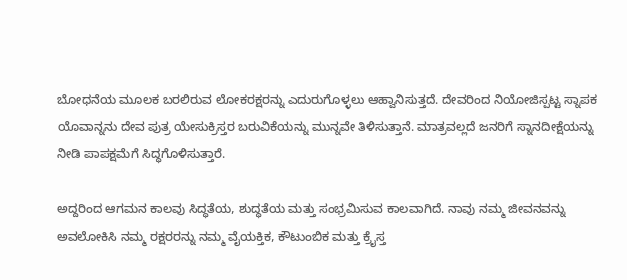ಬೋಧನೆಯ ಮೂಲಕ ಬರಲಿರುವ ಲೋಕರಕ್ಷರನ್ನು ಎದುರುಗೊಳ್ಳಲು ಆಹ್ವಾನಿಸುತ್ತದೆ. ದೇವರಿಂದ ನಿಯೋಜಿಸ್ಪಟ್ಟ ಸ್ನಾಪಕ ಯೊವಾನ್ನನು ದೇವ ಪುತ್ರ ಯೇಸುಕ್ರಿಸ್ತರ ಬರುವಿಕೆಯನ್ನು ಮುನ್ನವೇ ತಿಳಿಸುತ್ತಾನೆ. ಮಾತ್ರವಲ್ಲದೆ ಜನರಿಗೆ ಸ್ನಾನದೀಕ್ಷೆಯನ್ನು ನೀಡಿ ಪಾಪಕ್ಷಮೆಗೆ ಸಿದ್ಧಗೊಳಿಸುತ್ತಾರೆ.

ಅದ್ದರಿಂದ ಆಗಮನ ಕಾಲವು ಸಿದ್ಧತೆಯ, ಶುದ್ಧತೆಯ ಮತ್ತು ಸಂಭ್ರಮಿಸುವ ಕಾಲವಾಗಿದೆ. ನಾವು ನಮ್ಮ ಜೀವನವನ್ನು ಅವಲೋಕಿಸಿ ನಮ್ಮ ರಕ್ಷರರನ್ನು ನಮ್ಮ ವೈಯಕ್ತಿಕ, ಕೌಟುಂಬಿಕ ಮತ್ತು ಕ್ರೈಸ್ತ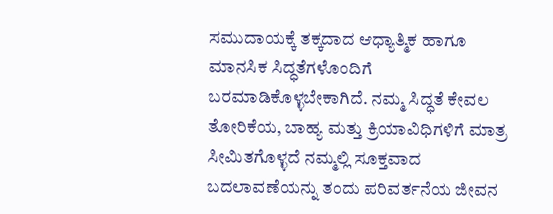ಸಮುದಾಯಕ್ಕೆ ತಕ್ಕದಾದ ಆಧ್ಯಾತ್ಮಿಕ ಹಾಗೂ ಮಾನಸಿಕ ಸಿದ್ಧತೆಗಳೊಂದಿಗೆ ಬರಮಾಡಿಕೊಳ್ಳಬೇಕಾಗಿದೆ. ನಮ್ಮ ಸಿದ್ಧತೆ ಕೇವಲ ತೋರಿಕೆಯ, ಬಾಹ್ಯ ಮತ್ತು ಕ್ರಿಯಾವಿಧಿಗಳಿಗೆ ಮಾತ್ರ ಸೀಮಿತಗೊಳ್ಳದೆ ನಮ್ಮಲ್ಲಿ ಸೂಕ್ತವಾದ ಬದಲಾವಣೆಯನ್ನು ತಂದು ಪರಿವರ್ತನೆಯ ಜೀವನ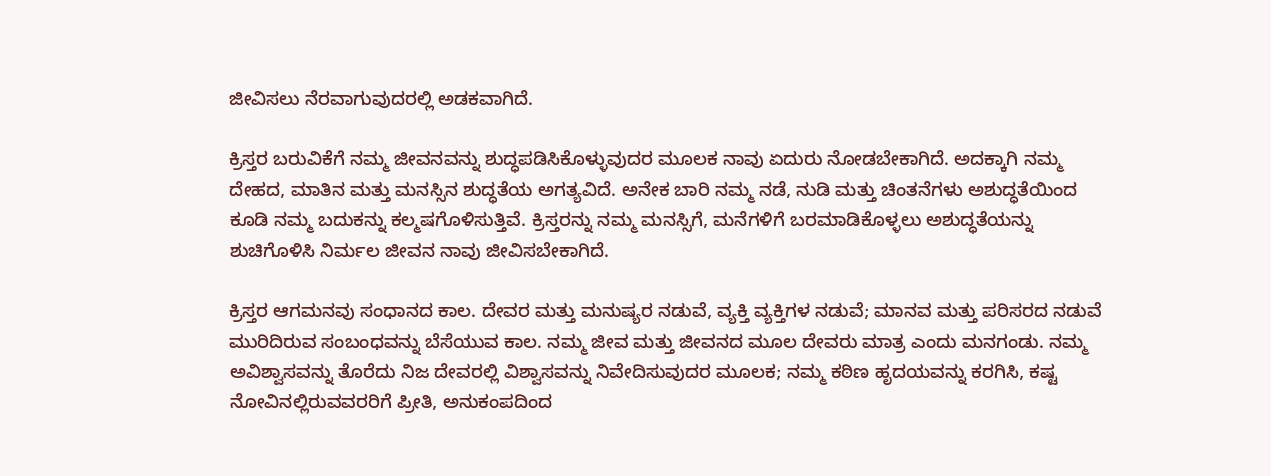ಜೀವಿಸಲು ನೆರವಾಗುವುದರಲ್ಲಿ ಅಡಕವಾಗಿದೆ.

ಕ್ರಿಸ್ತರ ಬರುವಿಕೆಗೆ ನಮ್ಮ ಜೀವನವನ್ನು ಶುದ್ಧಪಡಿಸಿಕೊಳ್ಳುವುದರ ಮೂಲಕ ನಾವು ಏದುರು ನೋಡಬೇಕಾಗಿದೆ. ಅದಕ್ಕಾಗಿ ನಮ್ಮ ದೇಹದ, ಮಾತಿನ ಮತ್ತು ಮನಸ್ಸಿನ ಶುದ್ಧತೆಯ ಅಗತ್ಯವಿದೆ. ಅನೇಕ ಬಾರಿ ನಮ್ಮ ನಡೆ, ನುಡಿ ಮತ್ತು ಚಿಂತನೆಗಳು ಅಶುದ್ಧತೆಯಿಂದ ಕೂಡಿ ನಮ್ಮ ಬದುಕನ್ನು ಕಲ್ಮಷಗೊಳಿಸುತ್ತಿವೆ. ಕ್ರಿಸ್ತರನ್ನು ನಮ್ಮ ಮನಸ್ಸಿಗೆ, ಮನೆಗಳಿಗೆ ಬರಮಾಡಿಕೊಳ್ಳಲು ಅಶುದ್ಧತೆಯನ್ನು ಶುಚಿಗೊಳಿಸಿ ನಿರ್ಮಲ ಜೀವನ ನಾವು ಜೀವಿಸಬೇಕಾಗಿದೆ.

ಕ್ರಿಸ್ತರ ಆಗಮನವು ಸಂಧಾನದ ಕಾಲ. ದೇವರ ಮತ್ತು ಮನುಷ್ಯರ ನಡುವೆ, ವ್ಯಕ್ತಿ ವ್ಯಕ್ತಿಗಳ ನಡುವೆ; ಮಾನವ ಮತ್ತು ಪರಿಸರದ ನಡುವೆ ಮುರಿದಿರುವ ಸಂಬಂಧವನ್ನು ಬೆಸೆಯುವ ಕಾಲ. ನಮ್ಮ ಜೀವ ಮತ್ತು ಜೀವನದ ಮೂಲ ದೇವರು ಮಾತ್ರ ಎಂದು ಮನಗಂಡು. ನಮ್ಮ ಅವಿಶ್ವಾಸವನ್ನು ತೊರೆದು ನಿಜ ದೇವರಲ್ಲಿ ವಿಶ್ವಾಸವನ್ನು ನಿವೇದಿಸುವುದರ ಮೂಲಕ; ನಮ್ಮ ಕಠಿಣ ಹೃದಯವನ್ನು ಕರಗಿಸಿ, ಕಷ್ಟ ನೋವಿನಲ್ಲಿರುವವರರಿಗೆ ಪ್ರೀತಿ, ಅನುಕಂಪದಿಂದ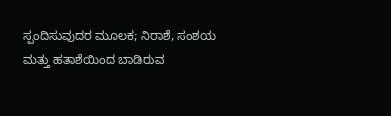ಸ್ಪಂದಿಸುವುದರ ಮೂಲಕ; ನಿರಾಶೆ, ಸಂಶಯ ಮತ್ತು ಹತಾಶೆಯಿಂದ ಬಾಡಿರುವ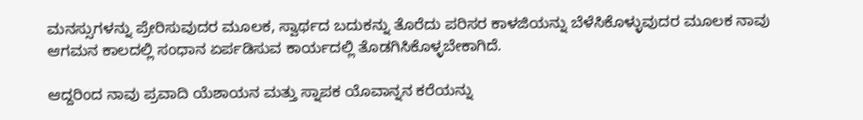ಮನಸ್ಸುಗಳನ್ನು ಪ್ರೇರಿಸುವುದರ ಮೂಲಕ, ಸ್ವಾರ್ಥದ ಬದುಕನ್ನು ತೊರೆದು ಪರಿಸರ ಕಾಳಜಿಯನ್ನು ಬೆಳೆಸಿಕೊಳ್ಳುವುದರ ಮೂಲಕ ನಾವು ಆಗಮನ ಕಾಲದಲ್ಲಿ ಸಂಧಾನ ಏರ್ಪಡಿಸುವ ಕಾರ್ಯದಲ್ಲಿ ತೊಡಗಿಸಿಕೊಳ್ಳಬೇಕಾಗಿದೆ.

ಆದ್ದರಿಂದ ನಾವು ಪ್ರವಾದಿ ಯೆಶಾಯನ ಮತ್ತು ಸ್ನಾಪಕ ಯೊವಾನ್ನನ ಕರೆಯನ್ನು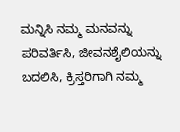ಮನ್ನಿಸಿ ನಮ್ಮ ಮನವನ್ನು ಪರಿವರ್ತಿಸಿ, ಜೀವನಶೈಲಿಯನ್ನು ಬದಲಿಸಿ, ಕ್ರಿಸ್ತರಿಗಾಗಿ ನಮ್ಮ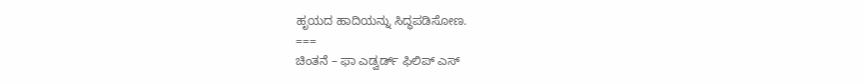ಹೃಯದ ಹಾದಿಯನ್ನು ಸಿದ್ಧಪಡಿಸೋಣ.
===
ಚಿಂತನೆ – ಫಾ ಎಡ್ವರ್ಡ್ ಫಿಲಿಪ್ ಎಸ್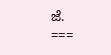ಜೆ.
===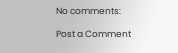No comments:

Post a Comment